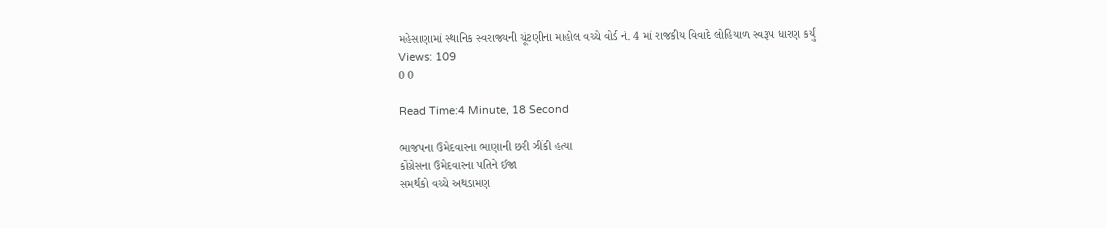મહેસાણામાં સ્થાનિક સ્વરાજ્યની ચૂંટણીના માહોલ વચ્ચે વોર્ડ નં. 4 માં રાજકીય વિવાદે લોહિયાળ સ્વરૂપ ધારણ કર્યું
Views: 109
0 0

Read Time:4 Minute, 18 Second

ભાજપના ઉમેદવારના ભાણાની છરી ઝીંકી હત્યા
કોંગ્રેસના ઉમેદવારના પતિને ઈજા
સમર્થકો વચ્ચે અથડામણ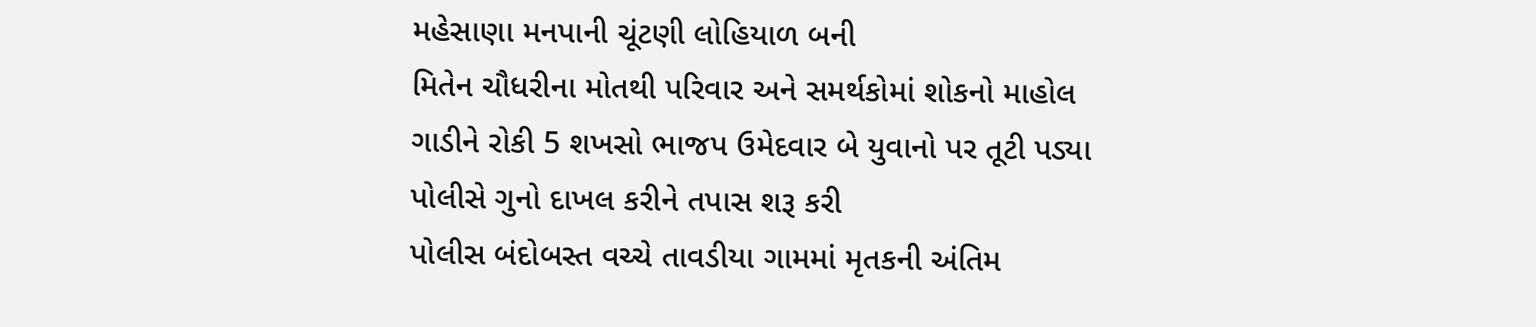મહેસાણા મનપાની ચૂંટણી લોહિયાળ બની
મિતેન ચૌધરીના મોતથી પરિવાર અને સમર્થકોમાં શોકનો માહોલ
ગાડીને રોકી 5 શખસો ભાજપ ઉમેદવાર બે યુવાનો પર તૂટી પડ્યા
પોલીસે ગુનો દાખલ કરીને તપાસ શરૂ કરી
પોલીસ બંદોબસ્ત વચ્ચે તાવડીયા ગામમાં મૃતકની અંતિમ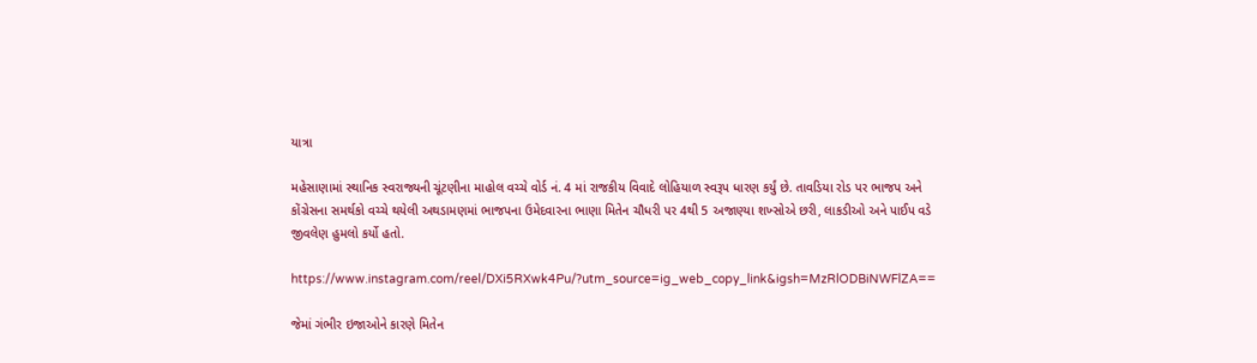યાત્રા

મહેસાણામાં સ્થાનિક સ્વરાજ્યની ચૂંટણીના માહોલ વચ્ચે વોર્ડ નં. 4 માં રાજકીય વિવાદે લોહિયાળ સ્વરૂપ ધારણ કર્યું છે. તાવડિયા રોડ પર ભાજપ અને કોંગ્રેસના સમર્થકો વચ્ચે થયેલી અથડામણમાં ભાજપના ઉમેદવારના ભાણા મિતેન ચૌધરી પર 4થી 5 અજાણ્યા શખ્સોએ છરી, લાકડીઓ અને પાઈપ વડે જીવલેણ હુમલો કર્યો હતો.

https://www.instagram.com/reel/DXi5RXwk4Pu/?utm_source=ig_web_copy_link&igsh=MzRlODBiNWFlZA==

જેમાં ગંભીર ઇજાઓને કારણે મિતેન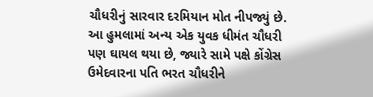ચૌધરીનું સારવાર દરમિયાન મોત નીપજ્યું છે. આ હુમલામાં અન્ય એક યુવક ધીમંત ચૌધરી પણ ઘાયલ થયા છે, જ્યારે સામે પક્ષે કોંગ્રેસ ઉમેદવારના પતિ ભરત ચૌધરીને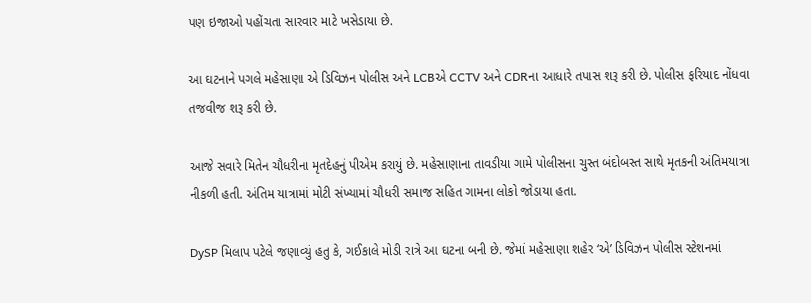પણ ઇજાઓ પહોંચતા સારવાર માટે ખસેડાયા છે.

આ ઘટનાને પગલે મહેસાણા એ ડિવિઝન પોલીસ અને LCBએ CCTV અને CDRના આધારે તપાસ શરૂ કરી છે. પોલીસ ફરિયાદ નોંધવા તજવીજ શરૂ કરી છે.

આજે સવારે મિતેન ચૌધરીના મૃતદેહનું પીએમ કરાયું છે. મહેસાણાના તાવડીયા ગામે પોલીસના ચુસ્ત બંદોબસ્ત સાથે મૃતકની અંતિમયાત્રા નીકળી હતી. અંતિમ યાત્રામાં મોટી સંખ્યામાં ચૌધરી સમાજ સહિત ગામના લોકો જોડાયા હતા.

DySP મિલાપ પટેલે જણાવ્યું હતુ કે, ગઈકાલે મોડી રાત્રે આ ઘટના બની છે. જેમાં મહેસાણા શહેર ‘એ’ ડિવિઝન પોલીસ સ્ટેશનમાં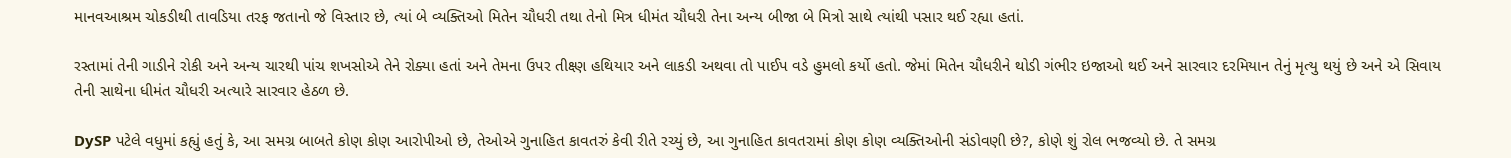માનવઆશ્રમ ચોકડીથી તાવડિયા તરફ જતાનો જે વિસ્તાર છે, ત્યાં બે વ્યક્તિઓ મિતેન ચૌધરી તથા તેનો મિત્ર ધીમંત ચૌધરી તેના અન્ય બીજા બે મિત્રો સાથે ત્યાંથી પસાર થઈ રહ્યા હતાં.

રસ્તામાં તેની ગાડીને રોકી અને અન્ય ચારથી પાંચ શખસોએ તેને રોક્યા હતાં અને તેમના ઉપર તીક્ષ્ણ હથિયાર અને લાકડી અથવા તો પાઈપ વડે હુમલો કર્યો હતો. જેમાં મિતેન ચૌધરીને થોડી ગંભીર ઇજાઓ થઈ અને સારવાર દરમિયાન તેનું મૃત્યુ થયું છે અને એ સિવાય તેની સાથેના ધીમંત ચૌધરી અત્યારે સારવાર હેઠળ છે.

DySP પટેલે વધુમાં કહ્યું હતું કે, આ સમગ્ર બાબતે કોણ કોણ આરોપીઓ છે, તેઓએ ગુનાહિત કાવતરું કેવી રીતે રચ્યું છે, આ ગુનાહિત કાવતરામાં કોણ કોણ વ્યક્તિઓની સંડોવણી છે?, કોણે શું રોલ ભજવ્યો છે. તે સમગ્ર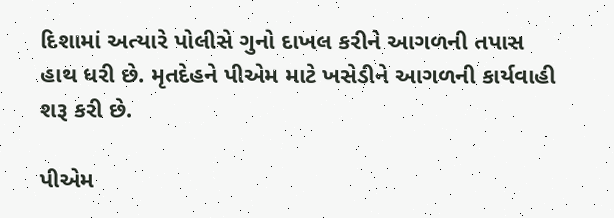દિશામાં અત્યારે પોલીસે ગુનો દાખલ કરીને આગળની તપાસ હાથ ધરી છે. મૃતદેહને પીએમ માટે ખસેડીને આગળની કાર્યવાહી શરૂ કરી છે.

પીએમ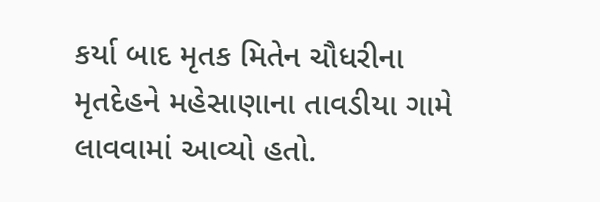કર્યા બાદ મૃતક મિતેન ચૌધરીના મૃતદેહને મહેસાણાના તાવડીયા ગામે લાવવામાં આવ્યો હતો.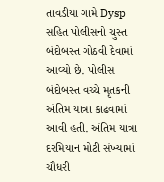તાવડીયા ગામે Dysp સહિત પોલીસનો ચુસ્ત બંદોબસ્ત ગોઠવી દેવામાં આવ્યો છે. પોલીસ બંદોબસ્ત વચ્ચે મૃતકની અંતિમ યાત્રા કાઢવામાં આવી હતી. અંતિમ યાત્રા દરમિયાન મોટી સંખ્યામાં ચૌધરી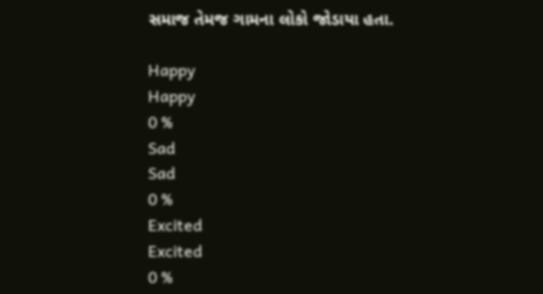સમાજ તેમજ ગામના લોકો જોડાયા હતા.

Happy
Happy
0 %
Sad
Sad
0 %
Excited
Excited
0 %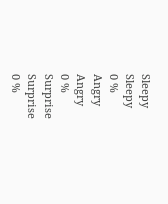Sleepy
Sleepy
0 %
Angry
Angry
0 %
Surprise
Surprise
0 %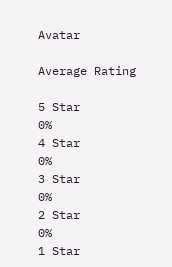Avatar

Average Rating

5 Star
0%
4 Star
0%
3 Star
0%
2 Star
0%
1 Star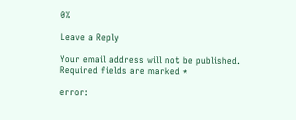0%

Leave a Reply

Your email address will not be published. Required fields are marked *

error: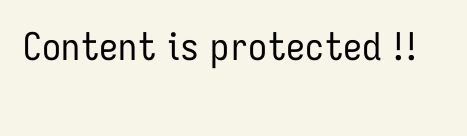Content is protected !!